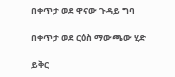በቀጥታ ወደ ዋናው ጉዳይ ግባ

በቀጥታ ወደ ርዕስ ማውጫው ሂድ

ይቅር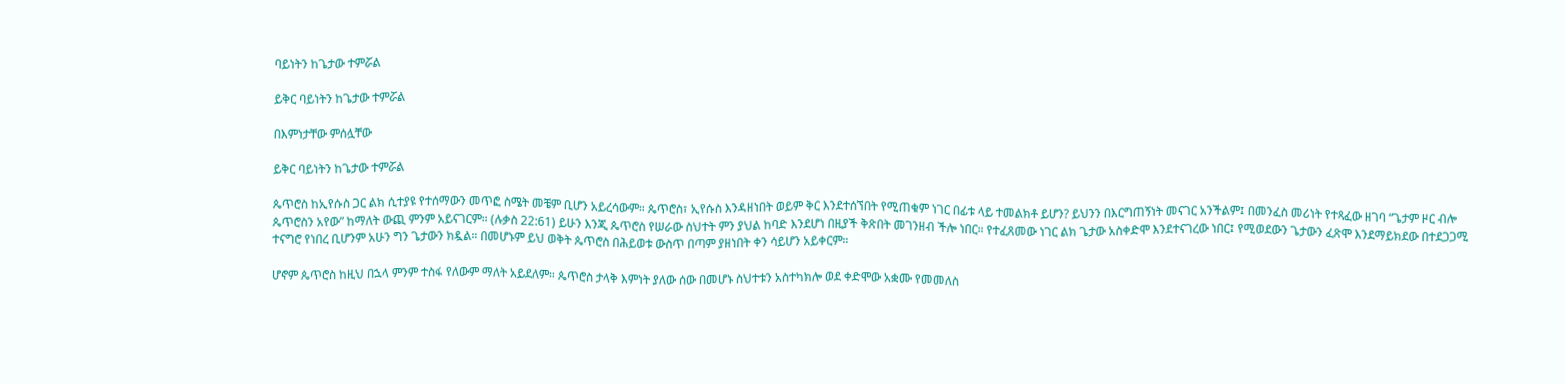ባይነትን ከጌታው ተምሯል

ይቅር ባይነትን ከጌታው ተምሯል

በእምነታቸው ምሰሏቸው

ይቅር ባይነትን ከጌታው ተምሯል

ጴጥሮስ ከኢየሱስ ጋር ልክ ሲተያዩ የተሰማውን መጥፎ ስሜት መቼም ቢሆን አይረሳውም። ጴጥሮስ፣ ኢየሱስ እንዳዘነበት ወይም ቅር እንደተሰኘበት የሚጠቁም ነገር በፊቱ ላይ ተመልክቶ ይሆን? ይህንን በእርግጠኝነት መናገር አንችልም፤ በመንፈስ መሪነት የተጻፈው ዘገባ “ጌታም ዞር ብሎ ጴጥሮስን አየው” ከማለት ውጪ ምንም አይናገርም። (ሉቃስ 22:61) ይሁን እንጂ ጴጥሮስ የሠራው ስህተት ምን ያህል ከባድ እንደሆነ በዚያች ቅጽበት መገንዘብ ችሎ ነበር። የተፈጸመው ነገር ልክ ጌታው አስቀድሞ እንደተናገረው ነበር፤ የሚወደውን ጌታውን ፈጽሞ እንደማይክደው በተደጋጋሚ ተናግሮ የነበረ ቢሆንም አሁን ግን ጌታውን ክዷል። በመሆኑም ይህ ወቅት ጴጥሮስ በሕይወቱ ውስጥ በጣም ያዘነበት ቀን ሳይሆን አይቀርም።

ሆኖም ጴጥሮስ ከዚህ በኋላ ምንም ተስፋ የለውም ማለት አይደለም። ጴጥሮስ ታላቅ እምነት ያለው ሰው በመሆኑ ስህተቱን አስተካክሎ ወደ ቀድሞው አቋሙ የመመለስ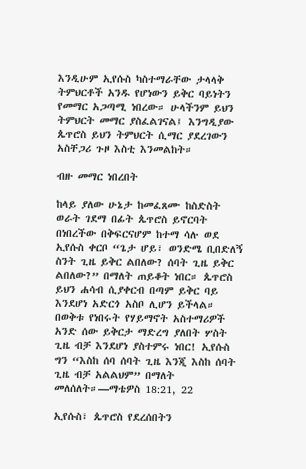እንዲሁም ኢየሱስ ካስተማራቸው ታላላቅ ትምህርቶች አንዱ የሆነውን ይቅር ባይነትን የመማር አጋጣሚ ነበረው። ሁላችንም ይህን ትምህርት መማር ያስፈልገናል፤ እንግዲያው ጴጥሮስ ይህን ትምህርት ሲማር ያደረገውን አስቸጋሪ ጉዞ እስቲ እንመልከት።

ብዙ መማር ነበረበት

ከላይ ያለው ሁኔታ ከመፈጸሙ ከስድስት ወራት ገደማ በፊት ጴጥሮስ ይኖርባት በነበረችው በቅፍርናሆም ከተማ ሳሉ ወደ ኢየሱስ ቀርቦ “ጌታ ሆይ፣ ወንድሜ ቢበድለኝ ስንት ጊዜ ይቅር ልበለው? ሰባት ጊዜ ይቅር ልበለው?” በማለት ጠይቆት ነበር። ጴጥሮስ ይህን ሐሳብ ሲያቀርብ በጣም ይቅር ባይ እንደሆነ አድርጎ አስቦ ሊሆን ይችላል። በወቅቱ የነበሩት የሃይማኖት አስተማሪዎች አንድ ሰው ይቅርታ ማድረግ ያለበት ሦስት ጊዜ ብቻ እንደሆነ ያስተምሩ ነበር! ኢየሱስ ግን “እስከ ሰባ ሰባት ጊዜ እንጂ እስከ ሰባት ጊዜ ብቻ አልልህም” በማለት መለሰለት።—ማቴዎስ 18:21, 22

ኢየሱስ፣ ጴጥሮስ የደረሰበትን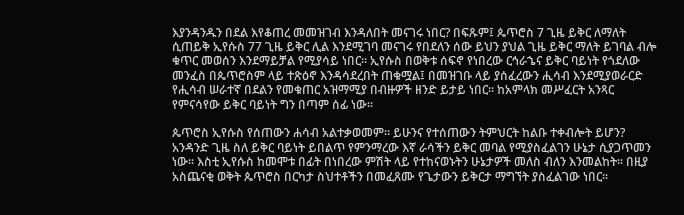እያንዳንዱን በደል እየቆጠረ መመዝገብ እንዳለበት መናገሩ ነበር? በፍጹም፤ ጴጥሮስ 7 ጊዜ ይቅር ለማለት ሲጠይቅ ኢየሱስ 77 ጊዜ ይቅር ሊል እንደሚገባ መናገሩ የበደለን ሰው ይህን ያህል ጊዜ ይቅር ማለት ይገባል ብሎ ቁጥር መወሰን እንደማይቻል የሚያሳይ ነበር። ኢየሱስ በወቅቱ ሰፍኖ የነበረው ርኅራኄና ይቅር ባይነት የጎደለው መንፈስ በጴጥሮስም ላይ ተጽዕኖ እንዳሳደረበት ጠቁሟል፤ በመዝገቡ ላይ ያሰፈረውን ሒሳብ እንደሚያወራርድ የሒሳብ ሠራተኛ በደልን የመቁጠር አዝማሚያ በብዙዎች ዘንድ ይታይ ነበር። ከአምላክ መሥፈርት አንጻር የምናሳየው ይቅር ባይነት ግን በጣም ሰፊ ነው።

ጴጥሮስ ኢየሱስ የሰጠውን ሐሳብ አልተቃወመም። ይሁንና የተሰጠውን ትምህርት ከልቡ ተቀብሎት ይሆን? አንዳንድ ጊዜ ስለ ይቅር ባይነት ይበልጥ የምንማረው እኛ ራሳችን ይቅር መባል የሚያስፈልገን ሁኔታ ሲያጋጥመን ነው። እስቲ ኢየሱስ ከመሞቱ በፊት በነበረው ምሽት ላይ የተከናወኑትን ሁኔታዎች መለስ ብለን እንመልከት። በዚያ አስጨናቂ ወቅት ጴጥሮስ በርካታ ስህተቶችን በመፈጸሙ የጌታውን ይቅርታ ማግኘት ያስፈልገው ነበር።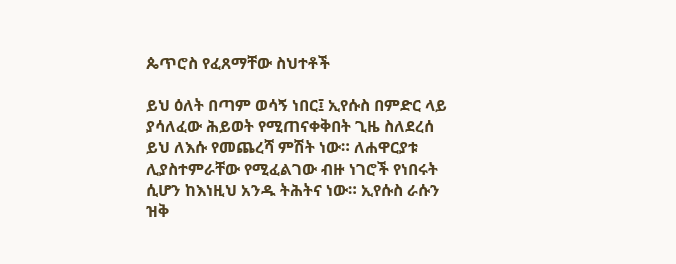ጴጥሮስ የፈጸማቸው ስህተቶች

ይህ ዕለት በጣም ወሳኝ ነበር፤ ኢየሱስ በምድር ላይ ያሳለፈው ሕይወት የሚጠናቀቅበት ጊዜ ስለደረሰ ይህ ለእሱ የመጨረሻ ምሽት ነው። ለሐዋርያቱ ሊያስተምራቸው የሚፈልገው ብዙ ነገሮች የነበሩት ሲሆን ከእነዚህ አንዱ ትሕትና ነው። ኢየሱስ ራሱን ዝቅ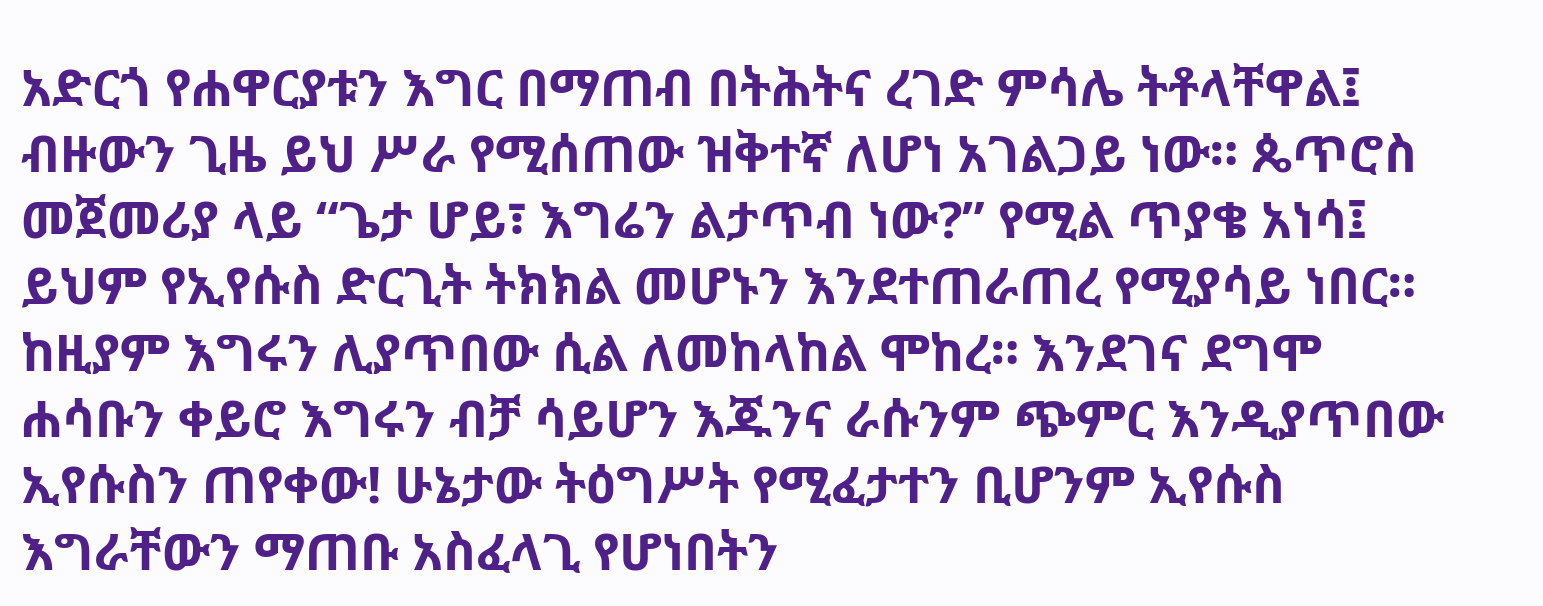አድርጎ የሐዋርያቱን እግር በማጠብ በትሕትና ረገድ ምሳሌ ትቶላቸዋል፤ ብዙውን ጊዜ ይህ ሥራ የሚሰጠው ዝቅተኛ ለሆነ አገልጋይ ነው። ጴጥሮስ መጀመሪያ ላይ “ጌታ ሆይ፣ እግሬን ልታጥብ ነው?” የሚል ጥያቄ አነሳ፤ ይህም የኢየሱስ ድርጊት ትክክል መሆኑን እንደተጠራጠረ የሚያሳይ ነበር። ከዚያም እግሩን ሊያጥበው ሲል ለመከላከል ሞከረ። እንደገና ደግሞ ሐሳቡን ቀይሮ እግሩን ብቻ ሳይሆን እጁንና ራሱንም ጭምር እንዲያጥበው ኢየሱስን ጠየቀው! ሁኔታው ትዕግሥት የሚፈታተን ቢሆንም ኢየሱስ እግራቸውን ማጠቡ አስፈላጊ የሆነበትን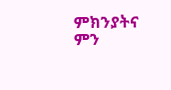ምክንያትና ምን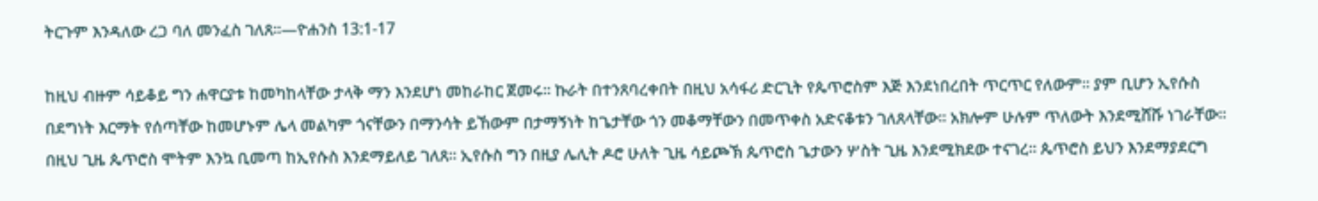ትርጉም እንዳለው ረጋ ባለ መንፈስ ገለጸ።—ዮሐንስ 13:1-17

ከዚህ ብዙም ሳይቆይ ግን ሐዋርያቱ ከመካከላቸው ታላቅ ማን እንደሆነ መከራከር ጀመሩ። ኩራት በተንጸባረቀበት በዚህ አሳፋሪ ድርጊት የጴጥሮስም እጅ እንደነበረበት ጥርጥር የለውም። ያም ቢሆን ኢየሱስ በደግነት እርማት የሰጣቸው ከመሆኑም ሌላ መልካም ጎናቸውን በማንሳት ይኸውም በታማኝነት ከጌታቸው ጎን መቆማቸውን በመጥቀስ አድናቆቱን ገለጸላቸው። አክሎም ሁሉም ጥለውት እንደሚሸሹ ነገራቸው። በዚህ ጊዜ ጴጥሮስ ሞትም እንኳ ቢመጣ ከኢየሱስ እንደማይለይ ገለጸ። ኢየሱስ ግን በዚያ ሌሊት ዶሮ ሁለት ጊዜ ሳይጮኽ ጴጥሮስ ጌታውን ሦስት ጊዜ እንደሚክደው ተናገረ። ጴጥሮስ ይህን እንደማያደርግ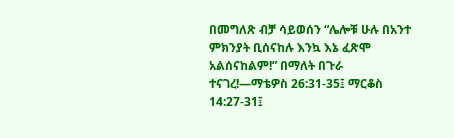በመግለጽ ብቻ ሳይወሰን “ሌሎቹ ሁሉ በአንተ ምክንያት ቢሰናከሉ እንኳ እኔ ፈጽሞ አልሰናከልም!” በማለት በጉራ ተናገረ!—ማቴዎስ 26:31-35፤ ማርቆስ 14:27-31፤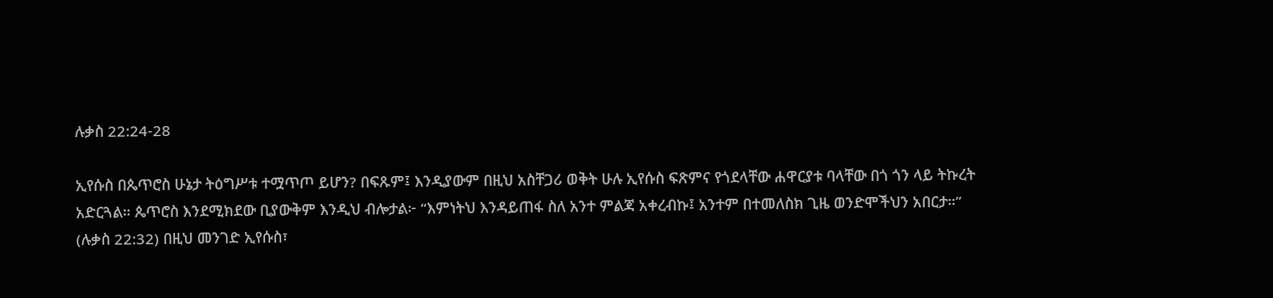ሉቃስ 22:24-28

ኢየሱስ በጴጥሮስ ሁኔታ ትዕግሥቱ ተሟጥጦ ይሆን? በፍጹም፤ እንዲያውም በዚህ አስቸጋሪ ወቅት ሁሉ ኢየሱስ ፍጽምና የጎደላቸው ሐዋርያቱ ባላቸው በጎ ጎን ላይ ትኩረት አድርጓል። ጴጥሮስ እንደሚክደው ቢያውቅም እንዲህ ብሎታል፦ “እምነትህ እንዳይጠፋ ስለ አንተ ምልጃ አቀረብኩ፤ አንተም በተመለስክ ጊዜ ወንድሞችህን አበርታ።” (ሉቃስ 22:32) በዚህ መንገድ ኢየሱስ፣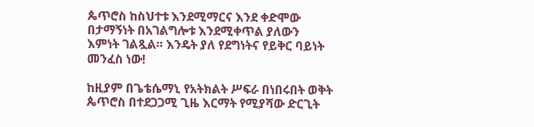ጴጥሮስ ከስህተቱ እንደሚማርና እንደ ቀድሞው በታማኝነት በአገልግሎቱ እንደሚቀጥል ያለውን እምነት ገልጿል። እንዴት ያለ የደግነትና የይቅር ባይነት መንፈስ ነው!

ከዚያም በጌቴሴማኒ የአትክልት ሥፍራ በነበሩበት ወቅት ጴጥሮስ በተደጋጋሚ ጊዜ እርማት የሚያሻው ድርጊት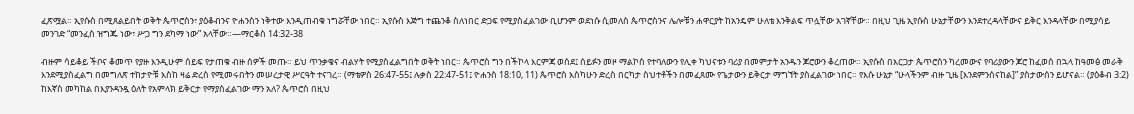ፈጽሟል። ኢየሱስ በሚጸልይበት ወቅት ጴጥሮስን፣ ያዕቆብንና ዮሐንስን ነቅተው እንዲጠብቁ ነግሯቸው ነበር። ኢየሱስ እጅግ ተጨንቆ ስለነበር ድጋፍ የሚያስፈልገው ቢሆንም ወደነሱ ሲመለስ ጴጥሮስንና ሌሎቹን ሐዋርያት ከአንዴም ሁለቴ እንቅልፍ ጥሏቸው አገኛቸው። በዚህ ጊዜ ኢየሱስ ሁኔታቸውን እንደተረዳላቸውና ይቅር እንዳላቸው በሚያሳይ መንገድ “መንፈስ ዝግጁ ነው፣ ሥጋ ግን ደካማ ነው” አላቸው።—ማርቆስ 14:32-38

ብዙም ሳይቆይ ችቦና ቆመጥ የያዙ እንዲሁም ሰይፍ የታጠቁ ብዙ ሰዎች መጡ። ይህ ጥንቃቄና ብልሃት የሚያስፈልግበት ወቅት ነበር። ጴጥሮስ ግን በችኮላ እርምጃ ወሰደ፤ ሰይፉን መዞ ማልኮስ የተባለውን የሊቀ ካህናቱን ባሪያ በመምታት አንዱን ጆሮውን ቆረጠው። ኢየሱስ በእርጋታ ጴጥሮስን ካረመውና የባሪያውን ጆሮ ከፈወሰ በኋላ ከዓመፅ መራቅ እንደሚያስፈልግ በመግለጽ ተከታዮቹ እስከ ዛሬ ድረስ የሚመሩበትን መሠረታዊ ሥርዓት ተናገረ። (ማቴዎስ 26:47-55፤ ሉቃስ 22:47-51፤ ዮሐንስ 18:10, 11) ጴጥሮስ እስካሁን ድረስ በርካታ ስህተቶችን በመፈጸሙ የጌታውን ይቅርታ ማግኘት ያስፈልገው ነበር። የእሱ ሁኔታ “ሁላችንም ብዙ ጊዜ [እንደምንሰናከል]” ያስታውሰን ይሆናል። (ያዕቆብ 3:2) ከእኛስ መካከል በእያንዳንዷ ዕለት የአምላክ ይቅርታ የማያስፈልገው ማን አለ? ጴጥሮስ በዚህ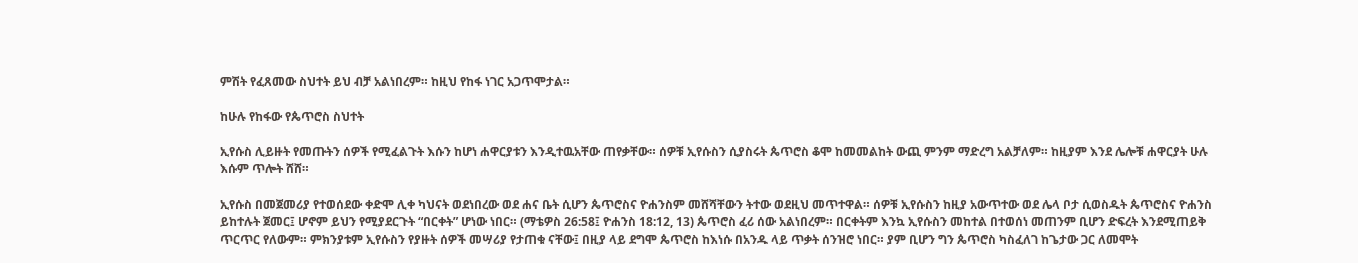ምሽት የፈጸመው ስህተት ይህ ብቻ አልነበረም። ከዚህ የከፋ ነገር አጋጥሞታል።

ከሁሉ የከፋው የጴጥሮስ ስህተት

ኢየሱስ ሊይዙት የመጡትን ሰዎች የሚፈልጉት እሱን ከሆነ ሐዋርያቱን እንዲተዉአቸው ጠየቃቸው። ሰዎቹ ኢየሱስን ሲያስሩት ጴጥሮስ ቆሞ ከመመልከት ውጪ ምንም ማድረግ አልቻለም። ከዚያም እንደ ሌሎቹ ሐዋርያት ሁሉ እሱም ጥሎት ሸሸ።

ኢየሱስ በመጀመሪያ የተወሰደው ቀድሞ ሊቀ ካህናት ወደነበረው ወደ ሐና ቤት ሲሆን ጴጥሮስና ዮሐንስም መሸሻቸውን ትተው ወደዚህ መጥተዋል። ሰዎቹ ኢየሱስን ከዚያ አውጥተው ወደ ሌላ ቦታ ሲወስዱት ጴጥሮስና ዮሐንስ ይከተሉት ጀመር፤ ሆኖም ይህን የሚያደርጉት “በርቀት” ሆነው ነበር። (ማቴዎስ 26:58፤ ዮሐንስ 18:12, 13) ጴጥሮስ ፈሪ ሰው አልነበረም። በርቀትም እንኳ ኢየሱስን መከተል በተወሰነ መጠንም ቢሆን ድፍረት እንደሚጠይቅ ጥርጥር የለውም። ምክንያቱም ኢየሱስን የያዙት ሰዎች መሣሪያ የታጠቁ ናቸው፤ በዚያ ላይ ደግሞ ጴጥሮስ ከእነሱ በአንዱ ላይ ጥቃት ሰንዝሮ ነበር። ያም ቢሆን ግን ጴጥሮስ ካስፈለገ ከጌታው ጋር ለመሞት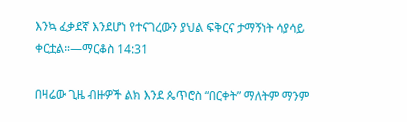እንኳ ፈቃደኛ እንደሆነ የተናገረውን ያህል ፍቅርና ታማኝነት ሳያሳይ ቀርቷል።—ማርቆስ 14:31

በዛሬው ጊዜ ብዙዎች ልክ እንደ ጴጥሮስ “በርቀት” ማለትም ማንም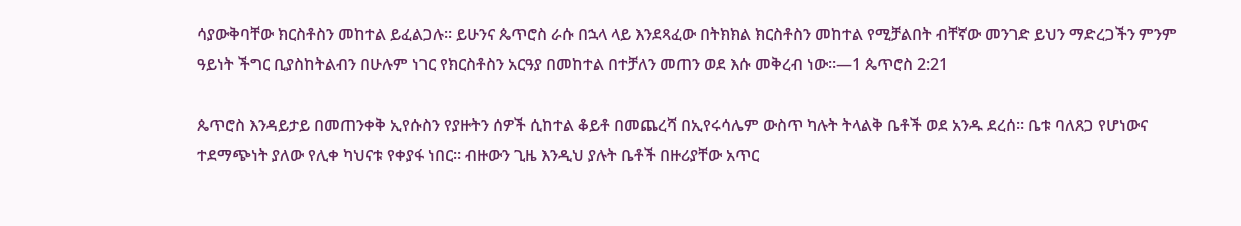ሳያውቅባቸው ክርስቶስን መከተል ይፈልጋሉ። ይሁንና ጴጥሮስ ራሱ በኋላ ላይ እንደጻፈው በትክክል ክርስቶስን መከተል የሚቻልበት ብቸኛው መንገድ ይህን ማድረጋችን ምንም ዓይነት ችግር ቢያስከትልብን በሁሉም ነገር የክርስቶስን አርዓያ በመከተል በተቻለን መጠን ወደ እሱ መቅረብ ነው።—1 ጴጥሮስ 2:21

ጴጥሮስ እንዳይታይ በመጠንቀቅ ኢየሱስን የያዙትን ሰዎች ሲከተል ቆይቶ በመጨረሻ በኢየሩሳሌም ውስጥ ካሉት ትላልቅ ቤቶች ወደ አንዱ ደረሰ። ቤቱ ባለጸጋ የሆነውና ተደማጭነት ያለው የሊቀ ካህናቱ የቀያፋ ነበር። ብዙውን ጊዜ እንዲህ ያሉት ቤቶች በዙሪያቸው አጥር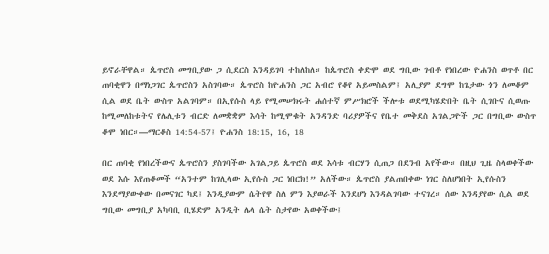ይኖራቸዋል። ጴጥሮስ መግቢያው ጋ ሲደርስ እንዳይገባ ተከለከለ። ከጴጥሮስ ቀድሞ ወደ ግቢው ገብቶ የነበረው ዮሐንስ ወጥቶ በር ጠባቂዋን በማነጋገር ጴጥሮስን አስገባው። ጴጥሮስ ከዮሐንስ ጋር አብሮ የቆየ አይመስልም፤ አሊያም ደግሞ ከጌታው ጎን ለመቆም ሲል ወደ ቤት ውስጥ አልገባም። በኢየሱስ ላይ የሚመሠክሩት ሐሰተኛ ምሥክሮች ችሎቱ ወደሚካሄድበት ቤት ሲገቡና ሲወጡ ከሚመለከቱትና የሌሊቱን ብርድ ለመቋቋም እሳት ከሚሞቁት አንዳንድ ባሪያዎችና የቤተ መቅደስ አገልጋዮች ጋር በግቢው ውስጥ ቆሞ ነበር።—ማርቆስ 14:54-57፤ ዮሐንስ 18:15, 16, 18

በር ጠባቂ የነበረችውና ጴጥሮስን ያስገባችው አገልጋይ ጴጥሮስ ወደ እሳቱ ብርሃን ሲጠጋ በደንብ አየችው። በዚህ ጊዜ ስላወቀችው ወደ እሱ እየጠቆመች “አንተም ከገሊላው ኢየሱስ ጋር ነበርክ!” አለችው። ጴጥሮስ ያልጠበቀው ነገር ስለሆነበት ኢየሱስን እንደማያውቀው በመናገር ካደ፤ እንዲያውም ሴትየዋ ስለ ምን እያወራች እንደሆነ እንዳልገባው ተናገረ። ሰው እንዳያየው ሲል ወደ ግቢው መግቢያ አካባቢ ቢሄድም አንዲት ሌላ ሴት ስታየው አወቀችው፤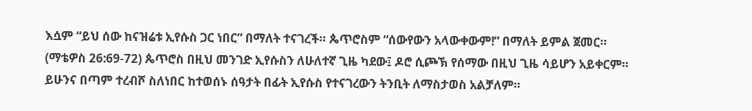እሷም “ይህ ሰው ከናዝሬቱ ኢየሱስ ጋር ነበር” በማለት ተናገረች። ጴጥሮስም “ሰውየውን አላውቀውም!” በማለት ይምል ጀመር። (ማቴዎስ 26:69-72) ጴጥሮስ በዚህ መንገድ ኢየሱስን ለሁለተኛ ጊዜ ካደው፤ ዶሮ ሲጮኽ የሰማው በዚህ ጊዜ ሳይሆን አይቀርም። ይሁንና በጣም ተረብሾ ስለነበር ከተወሰኑ ሰዓታት በፊት ኢየሱስ የተናገረውን ትንቢት ለማስታወስ አልቻለም።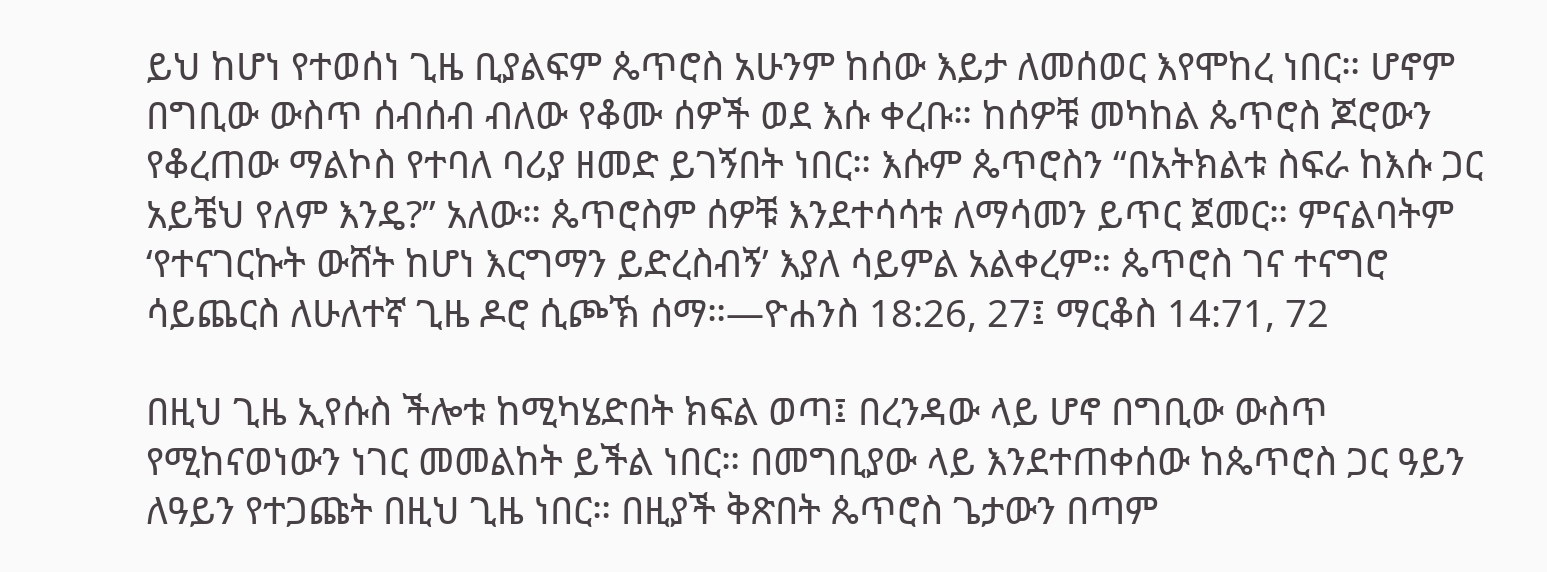ይህ ከሆነ የተወሰነ ጊዜ ቢያልፍም ጴጥሮስ አሁንም ከሰው እይታ ለመሰወር እየሞከረ ነበር። ሆኖም በግቢው ውስጥ ሰብሰብ ብለው የቆሙ ሰዎች ወደ እሱ ቀረቡ። ከሰዎቹ መካከል ጴጥሮስ ጆሮውን የቆረጠው ማልኮስ የተባለ ባሪያ ዘመድ ይገኝበት ነበር። እሱም ጴጥሮስን “በአትክልቱ ስፍራ ከእሱ ጋር አይቼህ የለም እንዴ?” አለው። ጴጥሮስም ሰዎቹ እንደተሳሳቱ ለማሳመን ይጥር ጀመር። ምናልባትም ‘የተናገርኩት ውሸት ከሆነ እርግማን ይድረስብኝ’ እያለ ሳይምል አልቀረም። ጴጥሮስ ገና ተናግሮ ሳይጨርስ ለሁለተኛ ጊዜ ዶሮ ሲጮኽ ሰማ።—ዮሐንስ 18:26, 27፤ ማርቆስ 14:71, 72

በዚህ ጊዜ ኢየሱስ ችሎቱ ከሚካሄድበት ክፍል ወጣ፤ በረንዳው ላይ ሆኖ በግቢው ውስጥ የሚከናወነውን ነገር መመልከት ይችል ነበር። በመግቢያው ላይ እንደተጠቀሰው ከጴጥሮስ ጋር ዓይን ለዓይን የተጋጩት በዚህ ጊዜ ነበር። በዚያች ቅጽበት ጴጥሮስ ጌታውን በጣም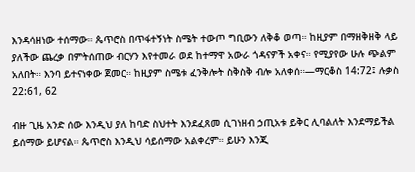እንዳሳዘነው ተሰማው። ጴጥሮስ በጥፋተኝነት ስሜት ተውጦ ግቢውን ለቅቆ ወጣ። ከዚያም በማዘቅዘቅ ላይ ያለችው ጨረቃ በምትሰጠው ብርሃን እየተመራ ወደ ከተማዋ አውራ ጎዳናዎች አቀና። የሚያየው ሁሉ ጭልም አለበት። እንባ ይተናነቀው ጀመር። ከዚያም ስሜቱ ፈንቅሎት ስቅስቅ ብሎ አለቀሰ።—ማርቆስ 14:72፤ ሉቃስ 22:61, 62

ብዙ ጊዜ አንድ ሰው እንዲህ ያለ ከባድ ስህተት እንደፈጸመ ሲገነዘብ ኃጢአቱ ይቅር ሊባልለት እንደማይችል ይሰማው ይሆናል። ጴጥሮስ እንዲህ ሳይሰማው አልቀረም። ይሁን እንጂ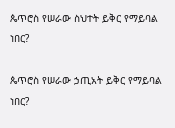ጴጥሮስ የሠራው ስህተት ይቅር የማይባል ነበር?

ጴጥሮስ የሠራው ኃጢአት ይቅር የማይባል ነበር?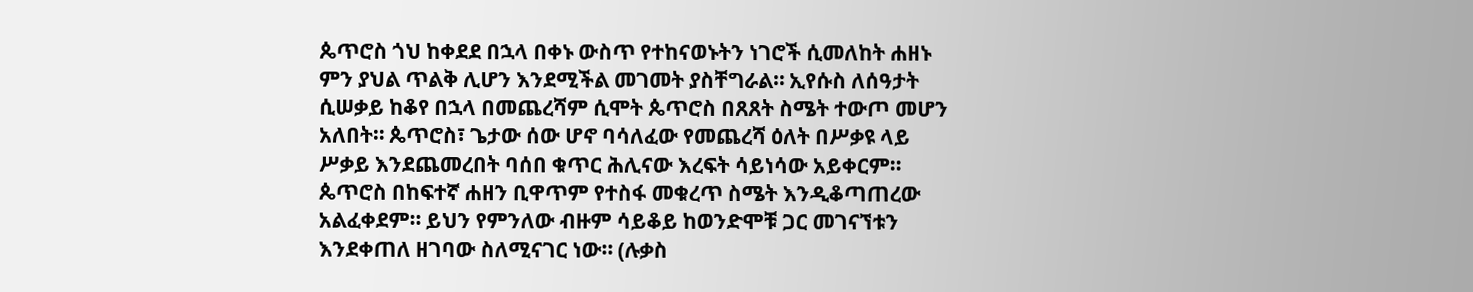ጴጥሮስ ጎህ ከቀደደ በኋላ በቀኑ ውስጥ የተከናወኑትን ነገሮች ሲመለከት ሐዘኑ ምን ያህል ጥልቅ ሊሆን እንደሚችል መገመት ያስቸግራል። ኢየሱስ ለሰዓታት ሲሠቃይ ከቆየ በኋላ በመጨረሻም ሲሞት ጴጥሮስ በጸጸት ስሜት ተውጦ መሆን አለበት። ጴጥሮስ፣ ጌታው ሰው ሆኖ ባሳለፈው የመጨረሻ ዕለት በሥቃዩ ላይ ሥቃይ እንደጨመረበት ባሰበ ቁጥር ሕሊናው እረፍት ሳይነሳው አይቀርም። ጴጥሮስ በከፍተኛ ሐዘን ቢዋጥም የተስፋ መቁረጥ ስሜት እንዲቆጣጠረው አልፈቀደም። ይህን የምንለው ብዙም ሳይቆይ ከወንድሞቹ ጋር መገናኘቱን እንደቀጠለ ዘገባው ስለሚናገር ነው። (ሉቃስ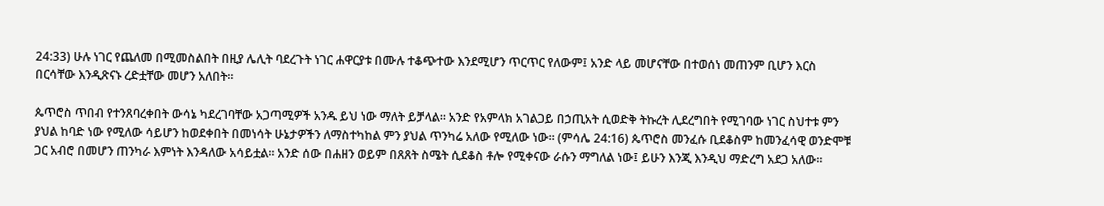24:33) ሁሉ ነገር የጨለመ በሚመስልበት በዚያ ሌሊት ባደረጉት ነገር ሐዋርያቱ በሙሉ ተቆጭተው እንደሚሆን ጥርጥር የለውም፤ አንድ ላይ መሆናቸው በተወሰነ መጠንም ቢሆን እርስ በርሳቸው እንዲጽናኑ ረድቷቸው መሆን አለበት።

ጴጥሮስ ጥበብ የተንጸባረቀበት ውሳኔ ካደረገባቸው አጋጣሚዎች አንዱ ይህ ነው ማለት ይቻላል። አንድ የአምላክ አገልጋይ በኃጢአት ሲወድቅ ትኩረት ሊደረግበት የሚገባው ነገር ስህተቱ ምን ያህል ከባድ ነው የሚለው ሳይሆን ከወደቀበት በመነሳት ሁኔታዎችን ለማስተካከል ምን ያህል ጥንካሬ አለው የሚለው ነው። (ምሳሌ 24:16) ጴጥሮስ መንፈሱ ቢደቆስም ከመንፈሳዊ ወንድሞቹ ጋር አብሮ በመሆን ጠንካራ እምነት እንዳለው አሳይቷል። አንድ ሰው በሐዘን ወይም በጸጸት ስሜት ሲደቆስ ቶሎ የሚቀናው ራሱን ማግለል ነው፤ ይሁን እንጂ እንዲህ ማድረግ አደጋ አለው።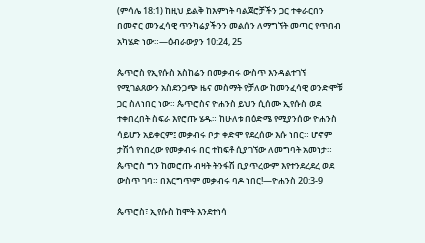(ምሳሌ 18:1) ከዚህ ይልቅ ከእምነት ባልጀሮቻችን ጋር ተቀራርበን በመኖር መንፈሳዊ ጥንካሬያችንን መልሰን ለማግኘት መጣር የጥበብ አካሄድ ነው።—ዕብራውያን 10:24, 25

ጴጥሮስ የኢየሱስ አስከሬን በመቃብሩ ውስጥ እንዳልተገኘ የሚገልጸውን አስደንጋጭ ዜና መስማት የቻለው ከመንፈሳዊ ወንድሞቹ ጋር ስለነበር ነው። ጴጥሮስና ዮሐንስ ይህን ሲሰሙ ኢየሱስ ወደ ተቀበረበት ስፍራ እየሮጡ ሄዱ። ከሁለቱ በዕድሜ የሚያንሰው ዮሐንስ ሳይሆን አይቀርም፤ መቃብሩ ቦታ ቀድሞ የደረሰው እሱ ነበር። ሆኖም ታሽጎ የነበረው የመቃብሩ በር ተከፍቶ ሲያገኘው ለመግባት አመነታ። ጴጥሮስ ግን ከመሮጡ ብዛት ትንፋሽ ቢያጥረውም እየተንደረደረ ወደ ውስጥ ገባ። በእርግጥም መቃብሩ ባዶ ነበር!—ዮሐንስ 20:3-9

ጴጥሮስ፣ ኢየሱስ ከሞት እንደተነሳ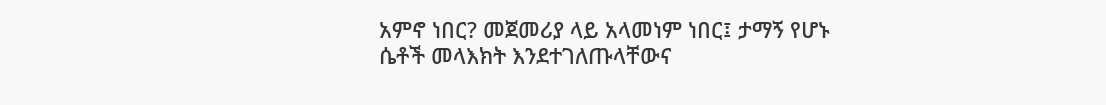አምኖ ነበር? መጀመሪያ ላይ አላመነም ነበር፤ ታማኝ የሆኑ ሴቶች መላእክት እንደተገለጡላቸውና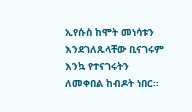ኢየሱስ ከሞት መነሳቱን እንደገለጹላቸው ቢናገሩም እንኳ የተናገሩትን ለመቀበል ከብዶት ነበር።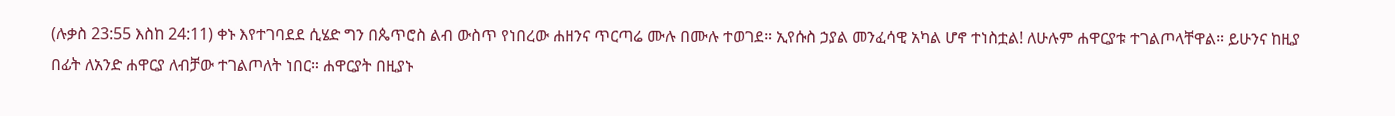(ሉቃስ 23:55 እስከ 24:11) ቀኑ እየተገባደደ ሲሄድ ግን በጴጥሮስ ልብ ውስጥ የነበረው ሐዘንና ጥርጣሬ ሙሉ በሙሉ ተወገደ። ኢየሱስ ኃያል መንፈሳዊ አካል ሆኖ ተነስቷል! ለሁሉም ሐዋርያቱ ተገልጦላቸዋል። ይሁንና ከዚያ በፊት ለአንድ ሐዋርያ ለብቻው ተገልጦለት ነበር። ሐዋርያት በዚያኑ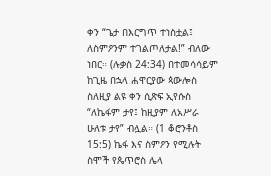ቀን “ጌታ በእርግጥ ተነስቷል፤ ለስምዖንም ተገልጦለታል!” ብለው ነበር። (ሉቃስ 24:34) በተመሳሳይም ከጊዜ በኋላ ሐዋርያው ጳውሎስ ስለዚያ ልዩ ቀን ሲጽፍ ኢየሱስ “ለኬፋም ታየ፤ ከዚያም ለአሥራ ሁለቱ ታየ” ብሏል። (1 ቆሮንቶስ 15:5) ኬፋ እና ስምዖን የሚሉት ስሞች የጴጥሮስ ሌላ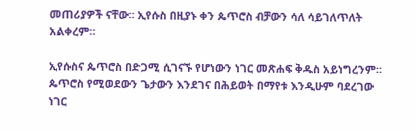መጠሪያዎች ናቸው። ኢየሱስ በዚያኑ ቀን ጴጥሮስ ብቻውን ሳለ ሳይገለጥለት አልቀረም።

ኢየሱስና ጴጥሮስ በድጋሚ ሲገናኙ የሆነውን ነገር መጽሐፍ ቅዱስ አይነግረንም። ጴጥሮስ የሚወደውን ጌታውን እንደገና በሕይወት በማየቱ እንዲሁም ባደረገው ነገር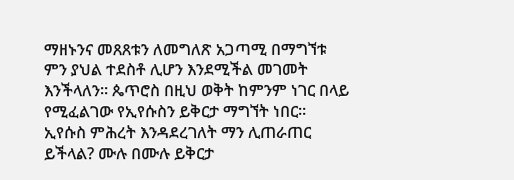ማዘኑንና መጸጸቱን ለመግለጽ አጋጣሚ በማግኘቱ ምን ያህል ተደስቶ ሊሆን እንደሚችል መገመት እንችላለን። ጴጥሮስ በዚህ ወቅት ከምንም ነገር በላይ የሚፈልገው የኢየሱስን ይቅርታ ማግኘት ነበር። ኢየሱስ ምሕረት እንዳደረገለት ማን ሊጠራጠር ይችላል? ሙሉ በሙሉ ይቅርታ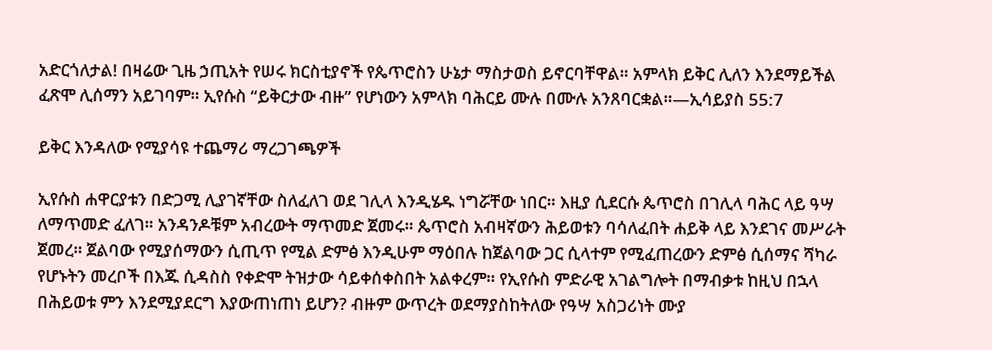አድርጎለታል! በዛሬው ጊዜ ኃጢአት የሠሩ ክርስቲያኖች የጴጥሮስን ሁኔታ ማስታወስ ይኖርባቸዋል። አምላክ ይቅር ሊለን እንደማይችል ፈጽሞ ሊሰማን አይገባም። ኢየሱስ “ይቅርታው ብዙ” የሆነውን አምላክ ባሕርይ ሙሉ በሙሉ አንጸባርቋል።—ኢሳይያስ 55:7

ይቅር እንዳለው የሚያሳዩ ተጨማሪ ማረጋገጫዎች

ኢየሱስ ሐዋርያቱን በድጋሚ ሊያገኛቸው ስለፈለገ ወደ ገሊላ እንዲሄዱ ነግሯቸው ነበር። እዚያ ሲደርሱ ጴጥሮስ በገሊላ ባሕር ላይ ዓሣ ለማጥመድ ፈለገ። አንዳንዶቹም አብረውት ማጥመድ ጀመሩ። ጴጥሮስ አብዛኛውን ሕይወቱን ባሳለፈበት ሐይቅ ላይ እንደገና መሥራት ጀመረ። ጀልባው የሚያሰማውን ሲጢጥ የሚል ድምፅ እንዲሁም ማዕበሉ ከጀልባው ጋር ሲላተም የሚፈጠረውን ድምፅ ሲሰማና ሻካራ የሆኑትን መረቦች በእጁ ሲዳስስ የቀድሞ ትዝታው ሳይቀሰቀስበት አልቀረም። የኢየሱስ ምድራዊ አገልግሎት በማብቃቱ ከዚህ በኋላ በሕይወቱ ምን እንደሚያደርግ እያውጠነጠነ ይሆን? ብዙም ውጥረት ወደማያስከትለው የዓሣ አስጋሪነት ሙያ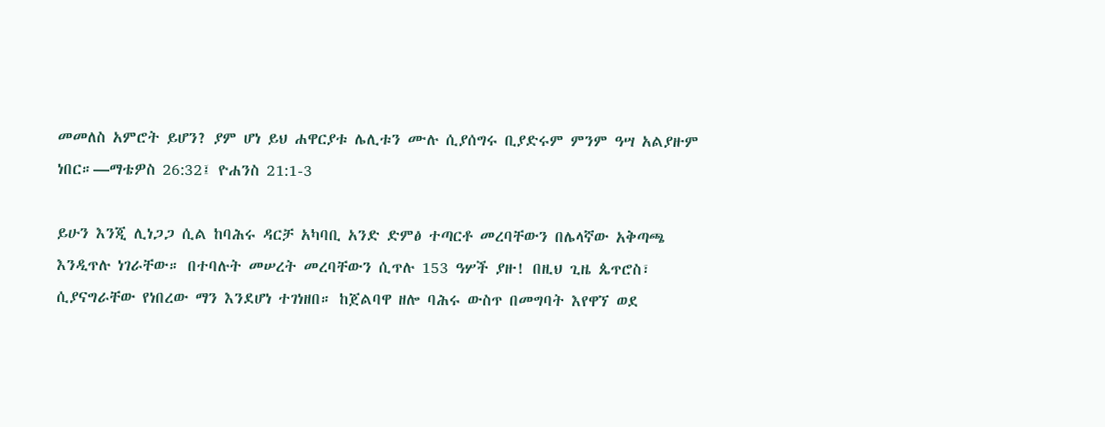መመለስ አምሮት ይሆን? ያም ሆነ ይህ ሐዋርያቱ ሌሊቱን ሙሉ ሲያሰግሩ ቢያድሩም ምንም ዓሣ አልያዙም ነበር።—ማቴዎስ 26:32፤ ዮሐንስ 21:1-3

ይሁን እንጂ ሊነጋጋ ሲል ከባሕሩ ዳርቻ አካባቢ አንድ ድምፅ ተጣርቶ መረባቸውን በሌላኛው አቅጣጫ እንዲጥሉ ነገራቸው። በተባሉት መሠረት መረባቸውን ሲጥሉ 153 ዓሦች ያዙ! በዚህ ጊዜ ጴጥሮስ፣ ሲያናግራቸው የነበረው ማን እንደሆነ ተገነዘበ። ከጀልባዋ ዘሎ ባሕሩ ውስጥ በመግባት እየዋኘ ወደ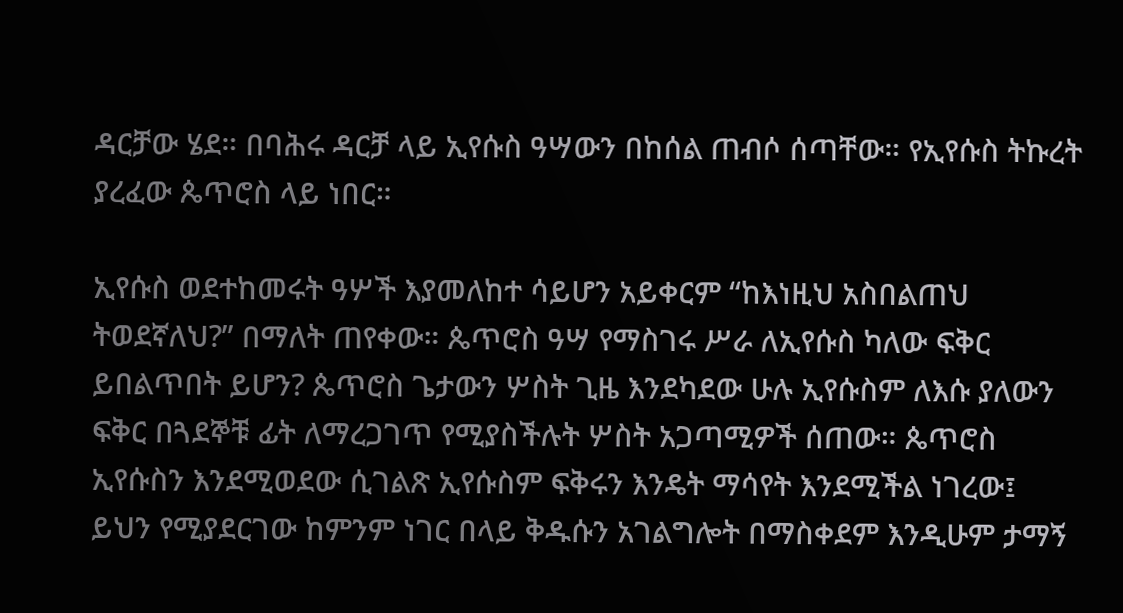ዳርቻው ሄደ። በባሕሩ ዳርቻ ላይ ኢየሱስ ዓሣውን በከሰል ጠብሶ ሰጣቸው። የኢየሱስ ትኩረት ያረፈው ጴጥሮስ ላይ ነበር።

ኢየሱስ ወደተከመሩት ዓሦች እያመለከተ ሳይሆን አይቀርም “ከእነዚህ አስበልጠህ ትወደኛለህ?” በማለት ጠየቀው። ጴጥሮስ ዓሣ የማስገሩ ሥራ ለኢየሱስ ካለው ፍቅር ይበልጥበት ይሆን? ጴጥሮስ ጌታውን ሦስት ጊዜ እንደካደው ሁሉ ኢየሱስም ለእሱ ያለውን ፍቅር በጓደኞቹ ፊት ለማረጋገጥ የሚያስችሉት ሦስት አጋጣሚዎች ሰጠው። ጴጥሮስ ኢየሱስን እንደሚወደው ሲገልጽ ኢየሱስም ፍቅሩን እንዴት ማሳየት እንደሚችል ነገረው፤ ይህን የሚያደርገው ከምንም ነገር በላይ ቅዱሱን አገልግሎት በማስቀደም እንዲሁም ታማኝ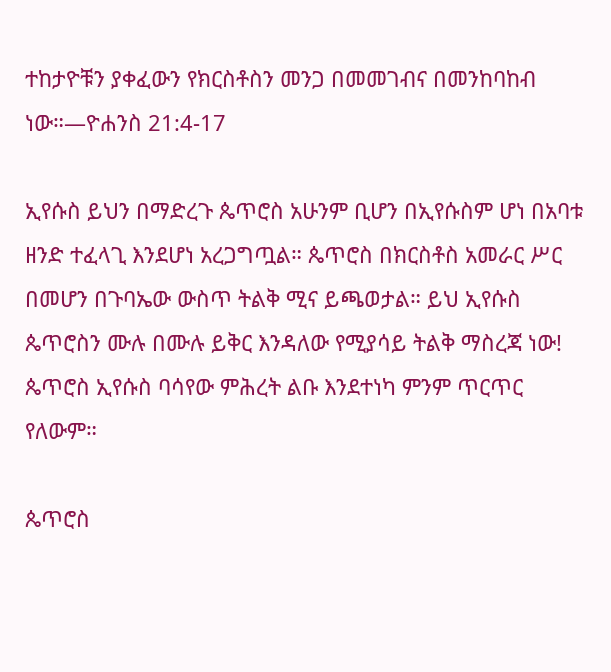ተከታዮቹን ያቀፈውን የክርስቶስን መንጋ በመመገብና በመንከባከብ ነው።—ዮሐንስ 21:4-17

ኢየሱስ ይህን በማድረጉ ጴጥሮስ አሁንም ቢሆን በኢየሱስም ሆነ በአባቱ ዘንድ ተፈላጊ እንደሆነ አረጋግጧል። ጴጥሮስ በክርስቶስ አመራር ሥር በመሆን በጉባኤው ውስጥ ትልቅ ሚና ይጫወታል። ይህ ኢየሱስ ጴጥሮስን ሙሉ በሙሉ ይቅር እንዳለው የሚያሳይ ትልቅ ማስረጃ ነው! ጴጥሮስ ኢየሱስ ባሳየው ምሕረት ልቡ እንደተነካ ምንም ጥርጥር የለውም።

ጴጥሮስ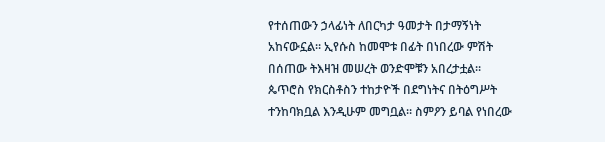የተሰጠውን ኃላፊነት ለበርካታ ዓመታት በታማኝነት አከናውኗል። ኢየሱስ ከመሞቱ በፊት በነበረው ምሽት በሰጠው ትእዛዝ መሠረት ወንድሞቹን አበረታቷል። ጴጥሮስ የክርስቶስን ተከታዮች በደግነትና በትዕግሥት ተንከባክቧል እንዲሁም መግቧል። ስምዖን ይባል የነበረው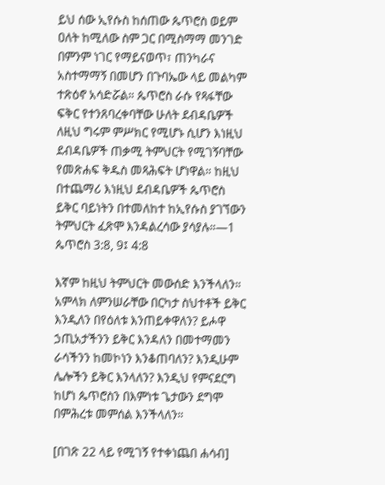ይህ ሰው ኢየሱስ ከሰጠው ጴጥሮስ ወይም ዐለት ከሚለው ስም ጋር በሚስማማ መንገድ በምንም ነገር የማይናወጥ፣ ጠንካራና አስተማማኝ በመሆን በጉባኤው ላይ መልካም ተጽዕኖ አሳድሯል። ጴጥሮስ ራሱ የጻፋቸው ፍቅር የተንጸባረቀባቸው ሁለት ደብዳቤዎች ለዚህ ግሩም ምሥክር የሚሆኑ ሲሆን እነዚህ ደብዳቤዎች ጠቃሚ ትምህርት የሚገኝባቸው የመጽሐፍ ቅዱስ መጻሕፍት ሆነዋል። ከዚህ በተጨማሪ እነዚህ ደብዳቤዎች ጴጥሮስ ይቅር ባይነትን በተመለከተ ከኢየሱስ ያገኘውን ትምህርት ፈጽሞ እንዳልረሳው ያሳያሉ።—1 ጴጥሮስ 3:8, 9፤ 4:8

እኛም ከዚህ ትምህርት መውሰድ እንችላለን። አምላክ ለምንሠራቸው በርካታ ስህተቶች ይቅር እንዲለን በየዕለቱ እንጠይቀዋለን? ይሖዋ ኃጢአታችንን ይቅር እንዳለን በመተማመን ራሳችንን ከመኮነን እንቆጠባለን? እንዲሁም ሌሎችን ይቅር እንላለን? እንዲህ የምናደርግ ከሆነ ጴጥሮስን በእምነቱ ጌታውን ደግሞ በምሕረቱ መምሰል እንችላለን።

[በገጽ 22 ላይ የሚገኝ የተቀነጨበ ሐሳብ]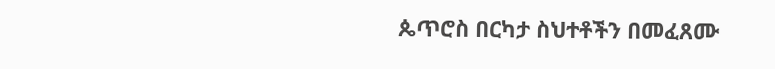ጴጥሮስ በርካታ ስህተቶችን በመፈጸሙ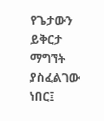የጌታውን ይቅርታ ማግኘት ያስፈልገው ነበር፤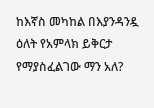ከእኛስ መካከል በእያንዳንዷ ዕለት የአምላክ ይቅርታ የማያስፈልገው ማን አለ?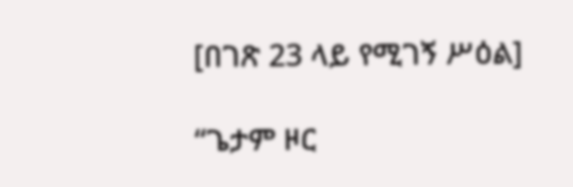[በገጽ 23 ላይ የሚገኝ ሥዕል]

“ጌታም ዞር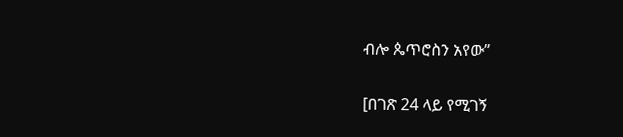ብሎ ጴጥሮስን አየው”

[በገጽ 24 ላይ የሚገኝ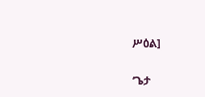ሥዕል]

‘ጌታ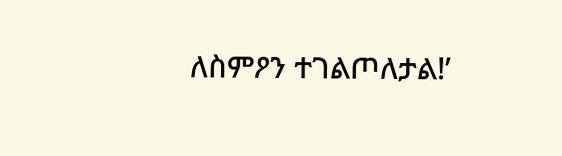ለስምዖን ተገልጦለታል!’